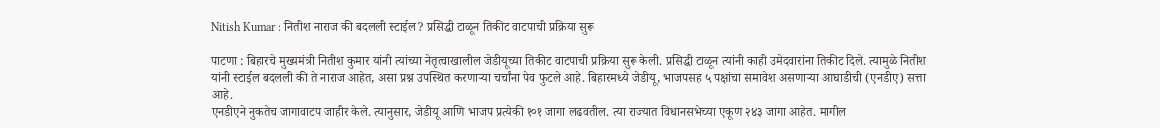Nitish Kumar : नितीश नाराज की बदलली स्टाईल? प्रसिद्धी टाळून तिकीट वाटपाची प्रक्रिया सुरू

पाटणा : बिहारचे मुख्यमंत्री नितीश कुमार यांनी त्यांच्या नेतृत्वाखालील जेडीयूच्या तिकीट वाटपाची प्रक्रिया सुरू केली. प्रसिद्धी टाळून त्यांनी काही उमेदवारांना तिकीट दिले. त्यामुळे नितीश यांनी स्टाईल बदलली की ते नाराज आहेत, असा प्रश्न उपस्थित करणाऱ्या चर्चांना पेव फुटले आहे. बिहारमध्ये जेडीयू, भाजपसह ५ पक्षांचा समावेश असणाऱ्या आघाडीची (एनडीए) सत्ता आहे.
एनडीएने नुकतेच जागावाटप जाहीर केले. त्यानुसार, जेडीयू आणि भाजप प्रत्येकी १०१ जागा लढवतील. त्या राज्यात विधानसभेच्या एकूण २४३ जागा आहेत. मागील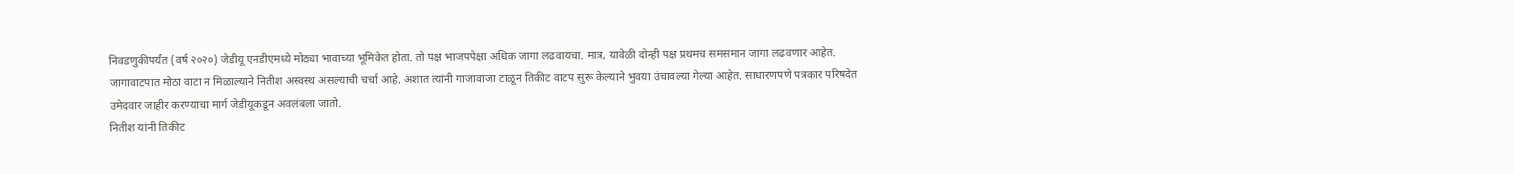निवडणुकीपर्यंत (वर्ष २०२०) जेडीयू एनडीएमध्ये मोठ्या भावाच्या भूमिकेत होता. तो पक्ष भाजपपेक्षा अधिक जागा लढवायचा. मात्र, यावेळी दोन्ही पक्ष प्रथमच समसमान जागा लढवणार आहेत. जागावाटपात मोठा वाटा न मिळाल्याने नितीश अस्वस्थ असल्याची चर्चा आहे. अशात त्यांनी गाजावाजा टाळून तिकीट वाटप सुरू केल्याने भुवया उंचावल्या गेल्या आहेत. साधारणपणे पत्रकार परिषदेत उमेदवार जाहीर करण्याचा मार्ग जेडीयूकडून अवलंबला जातो.
नितीश यांनी तिकीट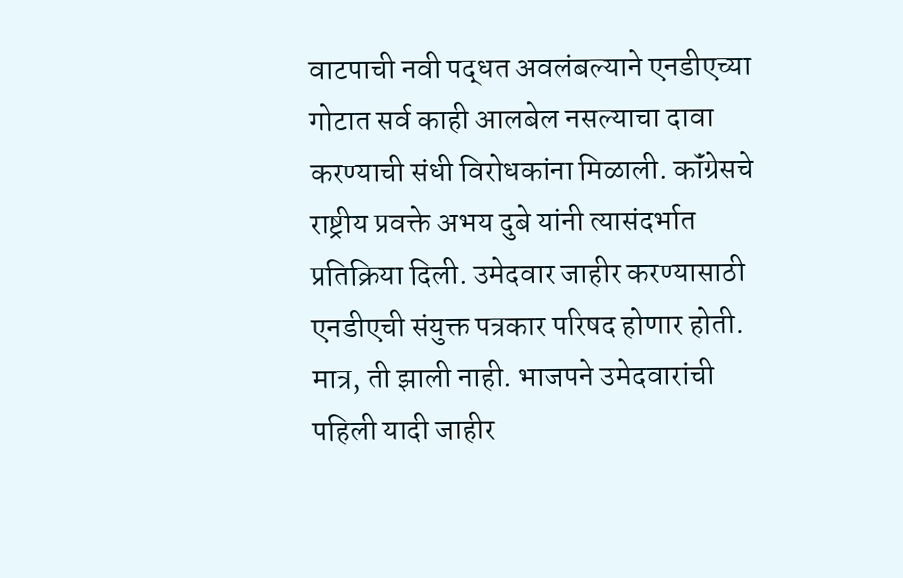वाटपाची नवी पद्धत अवलंबल्याने एनडीएच्या गोटात सर्व काही आलबेल नसल्याचा दावा करण्याची संधी विरोधकांना मिळाली. कॉंग्रेसचे राष्ट्रीय प्रवक्ते अभय दुबे यांनी त्यासंदर्भात प्रतिक्रिया दिली. उमेदवार जाहीर करण्यासाठी एनडीएची संयुक्त पत्रकार परिषद होणार होती. मात्र, ती झाली नाही. भाजपने उमेदवारांची पहिली यादी जाहीर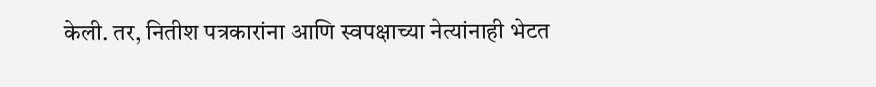केली. तर, नितीश पत्रकारांना आणि स्वपक्षाच्या नेत्यांनाही भेटत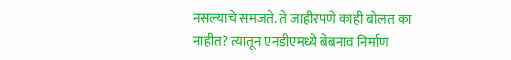नसल्याचे समजते. ते जाहीरपणे काही बोलत का नाहीत? त्यातून एनडीएमध्ये बेबनाव निर्माण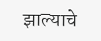झाल्याचे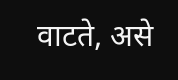वाटते, असे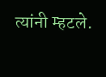त्यांनी म्हटले.